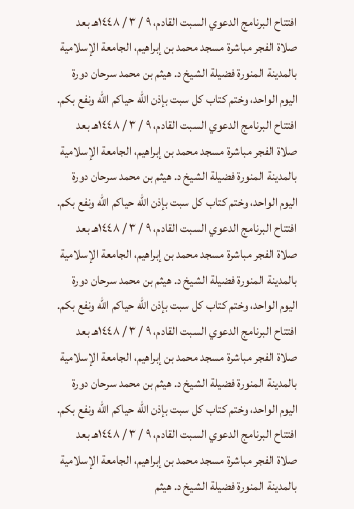افتتاح البرنامج الدعوي السبت القادم، ٩ / ٣ / ١٤٤٨هـ بعد صلاة الفجر مباشرة مسجد محمد بن إبراهيم، الجامعة الإسلامية بالمدينة المنورة فضيلة الشيخ د. هيثم بن محمد سرحان دورة اليوم الواحد، وختم كتاب كل سبت بإذن الله حياكم الله ونفع بكم. افتتاح البرنامج الدعوي السبت القادم، ٩ / ٣ / ١٤٤٨هـ بعد صلاة الفجر مباشرة مسجد محمد بن إبراهيم، الجامعة الإسلامية بالمدينة المنورة فضيلة الشيخ د. هيثم بن محمد سرحان دورة اليوم الواحد، وختم كتاب كل سبت بإذن الله حياكم الله ونفع بكم. افتتاح البرنامج الدعوي السبت القادم، ٩ / ٣ / ١٤٤٨هـ بعد صلاة الفجر مباشرة مسجد محمد بن إبراهيم، الجامعة الإسلامية بالمدينة المنورة فضيلة الشيخ د. هيثم بن محمد سرحان دورة اليوم الواحد، وختم كتاب كل سبت بإذن الله حياكم الله ونفع بكم. افتتاح البرنامج الدعوي السبت القادم، ٩ / ٣ / ١٤٤٨هـ بعد صلاة الفجر مباشرة مسجد محمد بن إبراهيم، الجامعة الإسلامية بالمدينة المنورة فضيلة الشيخ د. هيثم بن محمد سرحان دورة اليوم الواحد، وختم كتاب كل سبت بإذن الله حياكم الله ونفع بكم. افتتاح البرنامج الدعوي السبت القادم، ٩ / ٣ / ١٤٤٨هـ بعد صلاة الفجر مباشرة مسجد محمد بن إبراهيم، الجامعة الإسلامية بالمدينة المنورة فضيلة الشيخ د. هيثم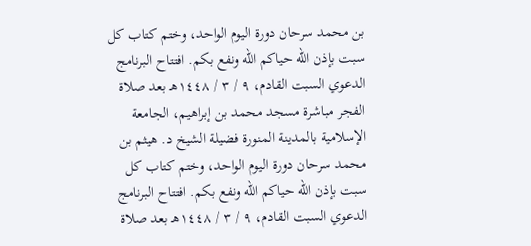بن محمد سرحان دورة اليوم الواحد، وختم كتاب كل سبت بإذن الله حياكم الله ونفع بكم. افتتاح البرنامج الدعوي السبت القادم، ٩ / ٣ / ١٤٤٨هـ بعد صلاة الفجر مباشرة مسجد محمد بن إبراهيم، الجامعة الإسلامية بالمدينة المنورة فضيلة الشيخ د. هيثم بن محمد سرحان دورة اليوم الواحد، وختم كتاب كل سبت بإذن الله حياكم الله ونفع بكم. افتتاح البرنامج الدعوي السبت القادم، ٩ / ٣ / ١٤٤٨هـ بعد صلاة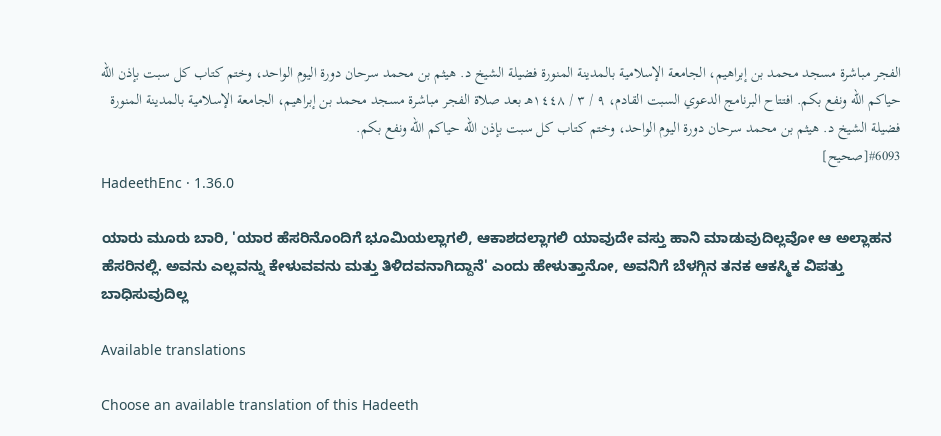الفجر مباشرة مسجد محمد بن إبراهيم، الجامعة الإسلامية بالمدينة المنورة فضيلة الشيخ د. هيثم بن محمد سرحان دورة اليوم الواحد، وختم كتاب كل سبت بإذن الله حياكم الله ونفع بكم. افتتاح البرنامج الدعوي السبت القادم، ٩ / ٣ / ١٤٤٨هـ بعد صلاة الفجر مباشرة مسجد محمد بن إبراهيم، الجامعة الإسلامية بالمدينة المنورة فضيلة الشيخ د. هيثم بن محمد سرحان دورة اليوم الواحد، وختم كتاب كل سبت بإذن الله حياكم الله ونفع بكم.
#6093[صحيح]
HadeethEnc · 1.36.0

ಯಾರು ಮೂರು ಬಾರಿ, 'ಯಾರ ಹೆಸರಿನೊಂದಿಗೆ ಭೂಮಿಯಲ್ಲಾಗಲಿ, ಆಕಾಶದಲ್ಲಾಗಲಿ ಯಾವುದೇ ವಸ್ತು ಹಾನಿ ಮಾಡುವುದಿಲ್ಲವೋ ಆ ಅಲ್ಲಾಹನ ಹೆಸರಿನಲ್ಲಿ. ಅವನು ಎಲ್ಲವನ್ನು ಕೇಳುವವನು ಮತ್ತು ತಿಳಿದವನಾಗಿದ್ದಾನೆ' ಎಂದು ಹೇಳುತ್ತಾನೋ, ಅವನಿಗೆ ಬೆಳಗ್ಗಿನ ತನಕ ಆಕಸ್ಮಿಕ ವಿಪತ್ತು ಬಾಧಿಸುವುದಿಲ್ಲ

Available translations

Choose an available translation of this Hadeeth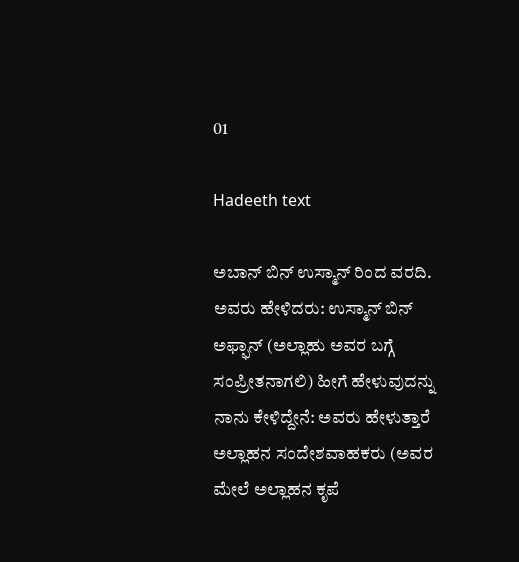01

Hadeeth text

ಅಬಾನ್ ಬಿನ್ ಉಸ್ಮಾನ್ ರಿಂದ ವರದಿ. ಅವರು ಹೇಳಿದರು: ಉಸ್ಮಾನ್ ಬಿನ್ ಅಫ್ಫಾನ್ (ಅಲ್ಲಾಹು ಅವರ ಬಗ್ಗೆ ಸಂಪ್ರೀತನಾಗಲಿ) ಹೀಗೆ ಹೇಳುವುದನ್ನು ನಾನು ಕೇಳಿದ್ದೇನೆ: ಅವರು ಹೇಳುತ್ತಾರೆ ಅಲ್ಲಾಹನ ಸಂದೇಶವಾಹಕರು (ಅವರ ಮೇಲೆ ಅಲ್ಲಾಹನ ಕೃಪೆ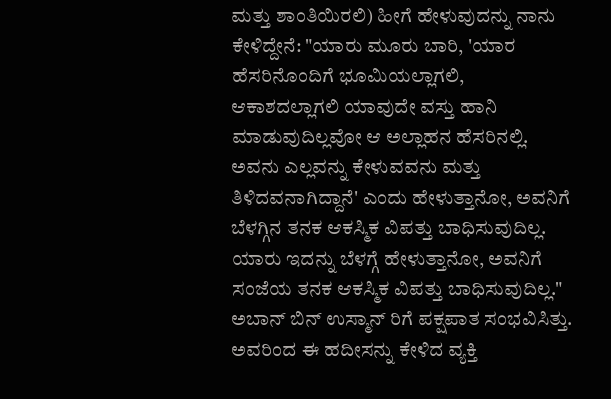ಮತ್ತು ಶಾಂತಿಯಿರಲಿ) ಹೀಗೆ ಹೇಳುವುದನ್ನು ನಾನು ಕೇಳಿದ್ದೇನೆ: "ಯಾರು ಮೂರು ಬಾರಿ, 'ಯಾರ ಹೆಸರಿನೊಂದಿಗೆ ಭೂಮಿಯಲ್ಲಾಗಲಿ, ಆಕಾಶದಲ್ಲಾಗಲಿ ಯಾವುದೇ ವಸ್ತು ಹಾನಿ ಮಾಡುವುದಿಲ್ಲವೋ ಆ ಅಲ್ಲಾಹನ ಹೆಸರಿನಲ್ಲಿ. ಅವನು ಎಲ್ಲವನ್ನು ಕೇಳುವವನು ಮತ್ತು ತಿಳಿದವನಾಗಿದ್ದಾನೆ' ಎಂದು ಹೇಳುತ್ತಾನೋ, ಅವನಿಗೆ ಬೆಳಗ್ಗಿನ ತನಕ ಆಕಸ್ಮಿಕ ವಿಪತ್ತು ಬಾಧಿಸುವುದಿಲ್ಲ. ಯಾರು ಇದನ್ನು ಬೆಳಗ್ಗೆ ಹೇಳುತ್ತಾನೋ, ಅವನಿಗೆ ಸಂಜೆಯ ತನಕ ಆಕಸ್ಮಿಕ ವಿಪತ್ತು ಬಾಧಿಸುವುದಿಲ್ಲ." ಅಬಾನ್ ಬಿನ್ ಉಸ್ಮಾನ್ ರಿಗೆ ಪಕ್ಷಪಾತ ಸಂಭವಿಸಿತ್ತು. ಅವರಿಂದ ಈ ಹದೀಸನ್ನು ಕೇಳಿದ ವ್ಯಕ್ತಿ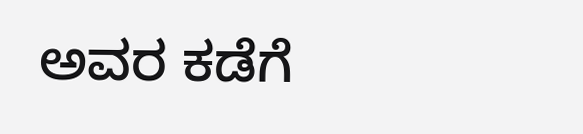ಅವರ ಕಡೆಗೆ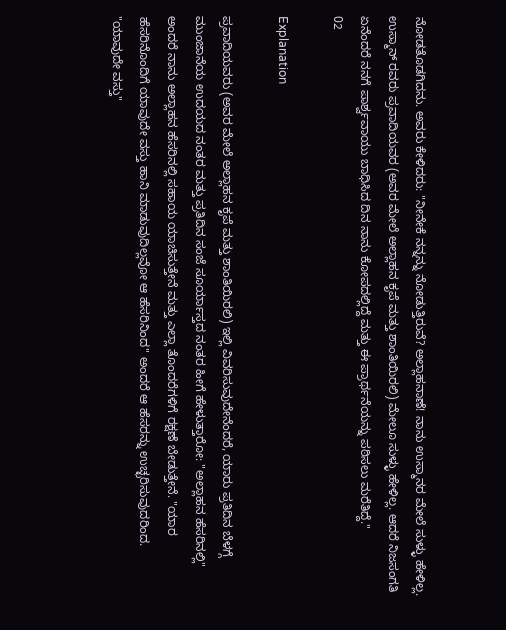ನೋಡತೊಡಗಿದನು. ಅವರು ಕೇಳಿದರು: "ನೀನೇಕೆ ನನ್ನನ್ನು ನೋಡುತ್ತಿರುವೆ? ಅಲ್ಲಾಹನಾಣೆ! ನಾನು ಉಸ್ಮಾನರ ಮೇಲೆ ಸುಳ್ಳು ಹೇಳಿಲ್ಲ. ಉಸ್ಮಾನ್ ರವರು ಪ್ರವಾದಿಯವರ (ಅವರ ಮೇಲೆ ಅಲ್ಲಾಹನ ಕೃಪೆ ಮತ್ತು ಶಾಂತಿಯಿರಲಿ) ಮೇಲೂ ಸುಳ್ಳು ಹೇಳಿಲ್ಲ. ಆದರೆ ನಿಜಸಂಗತಿ ಏನೆಂದರೆ ನನಗೆ ಪಾರ್ಶ್ವವಾಯು ಬಾಧಿಸಿದ ದಿನ ನಾನು ಕೋಪದಲ್ಲಿದ್ದೆ ಮತ್ತು ಈ ಪ್ರಾರ್ಥನೆಯನ್ನು ಪಠಿಸಲು ಮರೆತಿದ್ದೆ."
02

Explanation

ಪ್ರವಾದಿಯವರು (ಅವರ ಮೇಲೆ ಅಲ್ಲಾಹನ ಕೃಪೆ ಮತ್ತು ಶಾಂತಿಯಿರಲಿ) ಇಲ್ಲಿ ವಿವರಿಸುವುದೇನೆಂದರೆ, ಯಾರು ಪ್ರತಿದಿನ ಬೆಳಗ್ಗೆ ಮುಂಜಾನೆಯ ಉದಯದ ನಂತರ ಮತ್ತು ಪ್ರತಿದಿನ ಸಂಜೆ ಸೂರ್ಯಾಸ್ತದ ನಂತರ ಹೀಗೆ ಹೇಳುತ್ತಾರೋ: "ಅಲ್ಲಾಹನ ಹೆಸರಿನಲ್ಲಿ" ಅಂದರೆ ನಾನು ಅಲ್ಲಾಹನ ಹೆಸರಿನಲ್ಲಿ ಸಹಾಯ ಯಾಚಿಸುತ್ತೇನೆ ಮತ್ತು ಎಲ್ಲಾ ತೊಂದರೆಗಳಿಗೆ ರಕ್ಷಣೆ ಬೇಡುತ್ತೇನೆ. "ಯಾರ ಹೆಸರಿನೊಂದಿಗೆ ಯಾವುದೇ ವಸ್ತು ಹಾನಿ ಮಾಡುವುದಿಲ್ಲವೋ ಆ ಹೆಸರಿನಿಂದ" ಅಂದರೆ ಆ ಹೆಸರನ್ನು ಉಚ್ಛರಿಸುವುದರಿಂದ. "ಯಾವುದೇ ವಸ್ತು"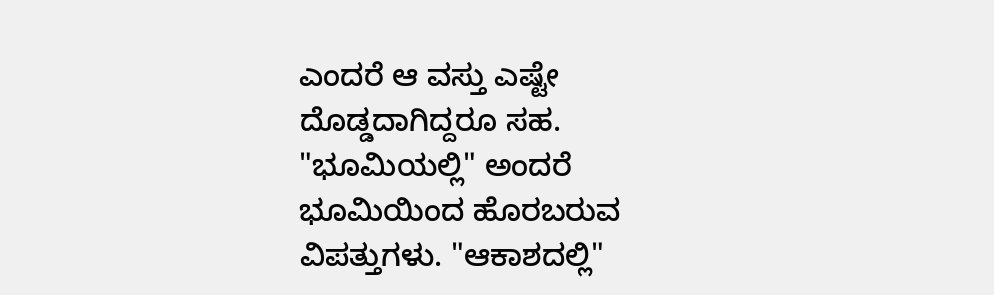ಎಂದರೆ ಆ ವಸ್ತು ಎಷ್ಟೇ ದೊಡ್ಡದಾಗಿದ್ದರೂ ಸಹ. "ಭೂಮಿಯಲ್ಲಿ" ಅಂದರೆ ಭೂಮಿಯಿಂದ ಹೊರಬರುವ ವಿಪತ್ತುಗಳು. "ಆಕಾಶದಲ್ಲಿ"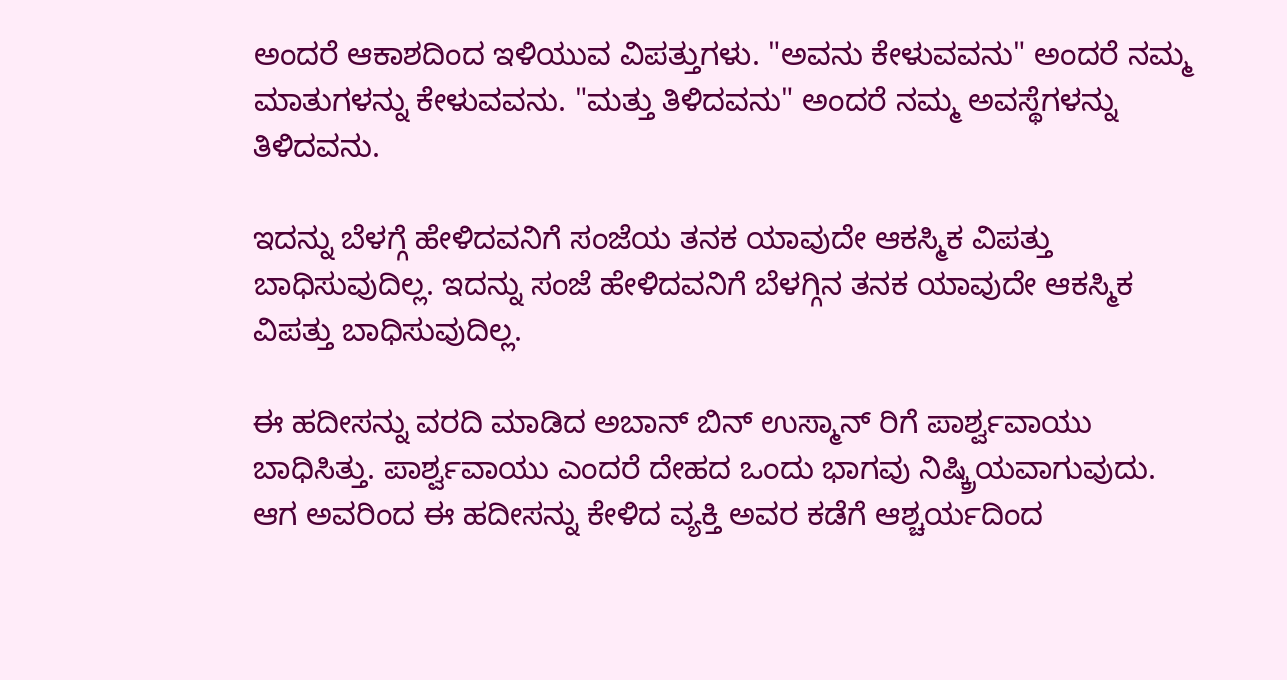ಅಂದರೆ ಆಕಾಶದಿಂದ ಇಳಿಯುವ ವಿಪತ್ತುಗಳು. "ಅವನು ಕೇಳುವವನು" ಅಂದರೆ ನಮ್ಮ ಮಾತುಗಳನ್ನು ಕೇಳುವವನು. "ಮತ್ತು ತಿಳಿದವನು" ಅಂದರೆ ನಮ್ಮ ಅವಸ್ಥೆಗಳನ್ನು ತಿಳಿದವನು.

ಇದನ್ನು ಬೆಳಗ್ಗೆ ಹೇಳಿದವನಿಗೆ ಸಂಜೆಯ ತನಕ ಯಾವುದೇ ಆಕಸ್ಮಿಕ ವಿಪತ್ತು ಬಾಧಿಸುವುದಿಲ್ಲ. ಇದನ್ನು ಸಂಜೆ ಹೇಳಿದವನಿಗೆ ಬೆಳಗ್ಗಿನ ತನಕ ಯಾವುದೇ ಆಕಸ್ಮಿಕ ವಿಪತ್ತು ಬಾಧಿಸುವುದಿಲ್ಲ.

ಈ ಹದೀಸನ್ನು ವರದಿ ಮಾಡಿದ ಅಬಾನ್ ಬಿನ್ ಉಸ್ಮಾನ್ ರಿಗೆ ಪಾರ್ಶ್ವವಾಯು ಬಾಧಿಸಿತ್ತು. ಪಾರ್ಶ್ವವಾಯು ಎಂದರೆ ದೇಹದ ಒಂದು ಭಾಗವು ನಿಷ್ಕ್ರಿಯವಾಗುವುದು. ಆಗ ಅವರಿಂದ ಈ ಹದೀಸನ್ನು ಕೇಳಿದ ವ್ಯಕ್ತಿ ಅವರ ಕಡೆಗೆ ಆಶ್ಚರ್ಯದಿಂದ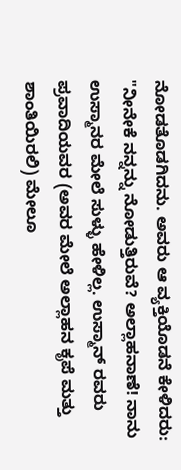ನೋಡತೊಡಗಿದನು. ಅವರು ಆ ವ್ಯಕ್ತಿಯೊಡನೆ ಕೇಳಿದರು: "ನೀನೇಕೆ ನನ್ನನ್ನು ನೋಡುತ್ತಿರುವೆ? ಅಲ್ಲಾಹನಾಣೆ! ನಾನು ಉಸ್ಮಾನರ ಮೇಲೆ ಸುಳ್ಳು ಹೇಳಿಲ್ಲ. ಉಸ್ಮಾನ್ ರವರು ಪ್ರವಾದಿಯವರ (ಅವರ ಮೇಲೆ ಅಲ್ಲಾಹನ ಕೃಪೆ ಮತ್ತು ಶಾಂತಿಯಿರಲಿ) ಮೇಲೂ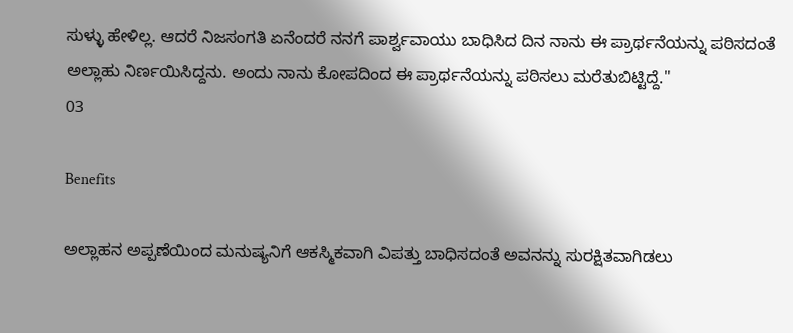ಸುಳ್ಳು ಹೇಳಿಲ್ಲ. ಆದರೆ ನಿಜಸಂಗತಿ ಏನೆಂದರೆ ನನಗೆ ಪಾರ್ಶ್ವವಾಯು ಬಾಧಿಸಿದ ದಿನ ನಾನು ಈ ಪ್ರಾರ್ಥನೆಯನ್ನು ಪಠಿಸದಂತೆ ಅಲ್ಲಾಹು ನಿರ್ಣಯಿಸಿದ್ದನು. ಅಂದು ನಾನು ಕೋಪದಿಂದ ಈ ಪ್ರಾರ್ಥನೆಯನ್ನು ಪಠಿಸಲು ಮರೆತುಬಿಟ್ಟಿದ್ದೆ."
03

Benefits

ಅಲ್ಲಾಹನ ಅಪ್ಪಣೆಯಿಂದ ಮನುಷ್ಯನಿಗೆ ಆಕಸ್ಮಿಕವಾಗಿ ವಿಪತ್ತು ಬಾಧಿಸದಂತೆ ಅವನನ್ನು ಸುರಕ್ಷಿತವಾಗಿಡಲು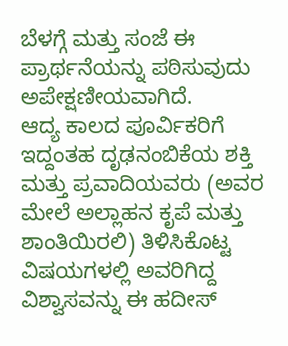ಬೆಳಗ್ಗೆ ಮತ್ತು ಸಂಜೆ ಈ ಪ್ರಾರ್ಥನೆಯನ್ನು ಪಠಿಸುವುದು ಅಪೇಕ್ಷಣೀಯವಾಗಿದೆ.
ಆದ್ಯ ಕಾಲದ ಪೂರ್ವಿಕರಿಗೆ ಇದ್ದಂತಹ ದೃಢನಂಬಿಕೆಯ ಶಕ್ತಿ ಮತ್ತು ಪ್ರವಾದಿಯವರು (ಅವರ ಮೇಲೆ ಅಲ್ಲಾಹನ ಕೃಪೆ ಮತ್ತು ಶಾಂತಿಯಿರಲಿ) ತಿಳಿಸಿಕೊಟ್ಟ ವಿಷಯಗಳಲ್ಲಿ ಅವರಿಗಿದ್ದ ವಿಶ್ವಾಸವನ್ನು ಈ ಹದೀಸ್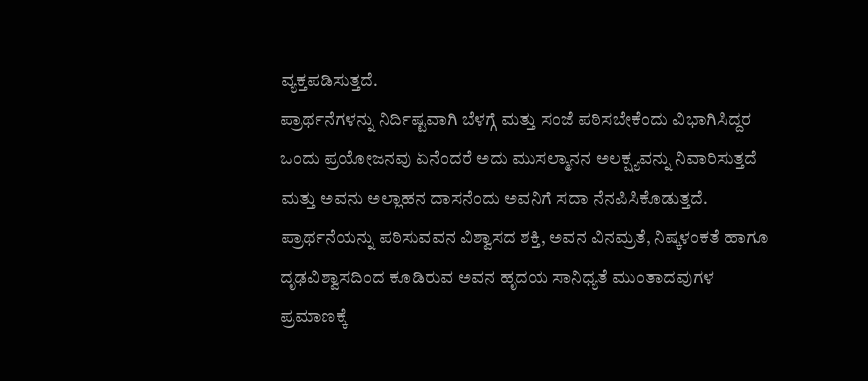ವ್ಯಕ್ತಪಡಿಸುತ್ತದೆ.
ಪ್ರಾರ್ಥನೆಗಳನ್ನು ನಿರ್ದಿಷ್ಟವಾಗಿ ಬೆಳಗ್ಗೆ ಮತ್ತು ಸಂಜೆ ಪಠಿಸಬೇಕೆಂದು ವಿಭಾಗಿಸಿದ್ದರ ಒಂದು ಪ್ರಯೋಜನವು ಏನೆಂದರೆ ಅದು ಮುಸಲ್ಮಾನನ ಅಲಕ್ಷ್ಯವನ್ನು ನಿವಾರಿಸುತ್ತದೆ ಮತ್ತು ಅವನು ಅಲ್ಲಾಹನ ದಾಸನೆಂದು ಅವನಿಗೆ ಸದಾ ನೆನಪಿಸಿಕೊಡುತ್ತದೆ.
ಪ್ರಾರ್ಥನೆಯನ್ನು ಪಠಿಸುವವನ ವಿಶ್ವಾಸದ ಶಕ್ತಿ, ಅವನ ವಿನಮ್ರತೆ, ನಿಷ್ಕಳಂಕತೆ ಹಾಗೂ ದೃಢವಿಶ್ವಾಸದಿಂದ ಕೂಡಿರುವ ಅವನ ಹೃದಯ ಸಾನಿಧ್ಯತೆ ಮುಂತಾದವುಗಳ ಪ್ರಮಾಣಕ್ಕೆ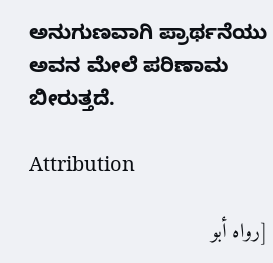ಅನುಗುಣವಾಗಿ ಪ್ರಾರ್ಥನೆಯು ಅವನ ಮೇಲೆ ಪರಿಣಾಮ ಬೀರುತ್ತದೆ.

Attribution

[رواه أبو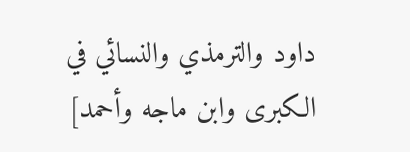داود والترمذي والنسائي في الكبرى وابن ماجه وأحمد]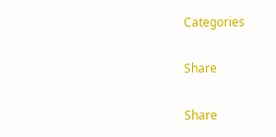Categories

Share

Share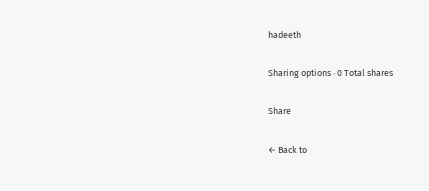hadeeth

Sharing options · 0 Total shares

Share

← Back to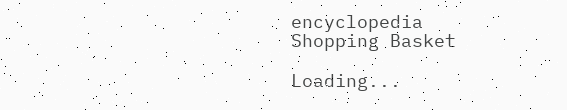encyclopedia
Shopping Basket

Loading...